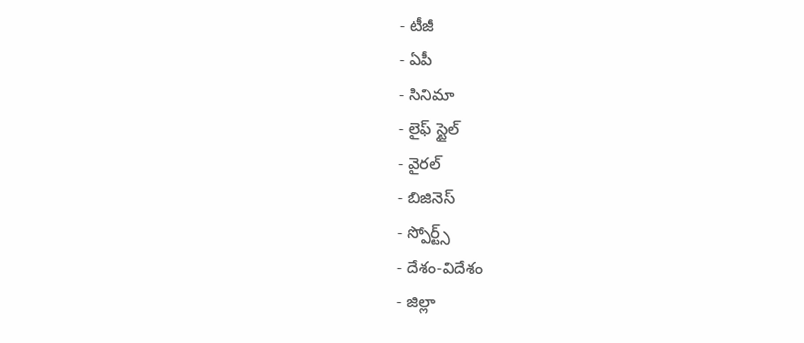- టీజీ
- ఏపీ
- సినిమా
- లైఫ్ స్టైల్
- వైరల్
- బిజినెస్
- స్పోర్ట్స్
- దేశం-విదేశం
- జిల్లా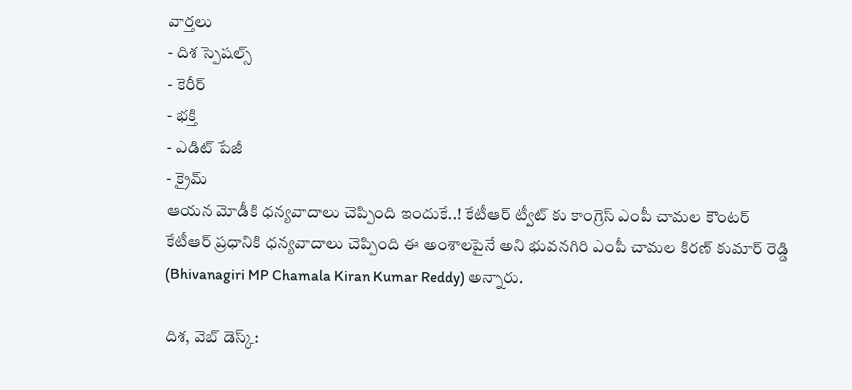వార్తలు
- దిశ స్పెషల్స్
- కెరీర్
- భక్తి
- ఎడిట్ పేజీ
- క్రైమ్
ఆయన మోడీకి ధన్యవాదాలు చెప్పింది ఇందుకే..! కేటీఆర్ ట్వీట్ కు కాంగ్రెస్ ఎంపీ చామల కౌంటర్
కేటీఆర్ ప్రధానికి ధన్యవాదాలు చెప్పింది ఈ అంశాలపైనే అని భువనగిరి ఎంపీ చామల కిరణ్ కుమార్ రెడ్డి (Bhivanagiri MP Chamala Kiran Kumar Reddy) అన్నారు.

దిశ, వెబ్ డెస్క్: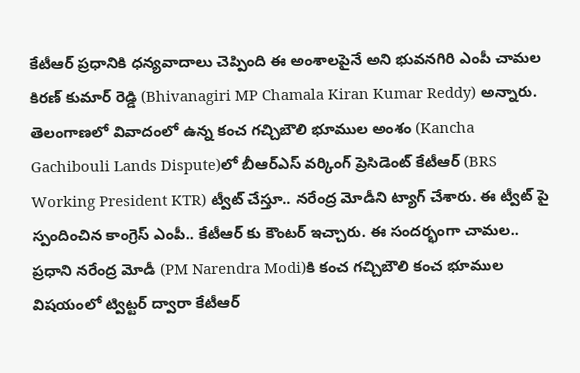కేటీఆర్ ప్రధానికి ధన్యవాదాలు చెప్పింది ఈ అంశాలపైనే అని భువనగిరి ఎంపీ చామల కిరణ్ కుమార్ రెడ్డి (Bhivanagiri MP Chamala Kiran Kumar Reddy) అన్నారు. తెలంగాణలో వివాదంలో ఉన్న కంచ గచ్చిబౌలి భూముల అంశం (Kancha Gachibouli Lands Dispute)లో బీఆర్ఎస్ వర్కింగ్ ప్రెసిడెంట్ కేటీఆర్ (BRS Working President KTR) ట్వీట్ చేస్తూ.. నరేంద్ర మోడీని ట్యాగ్ చేశారు. ఈ ట్వీట్ పై స్పందించిన కాంగ్రెస్ ఎంపీ.. కేటీఆర్ కు కౌంటర్ ఇచ్చారు. ఈ సందర్భంగా చామల.. ప్రధాని నరేంద్ర మోడీ (PM Narendra Modi)కి కంచ గచ్చిబౌలి కంచ భూముల విషయంలో ట్విట్టర్ ద్వారా కేటీఆర్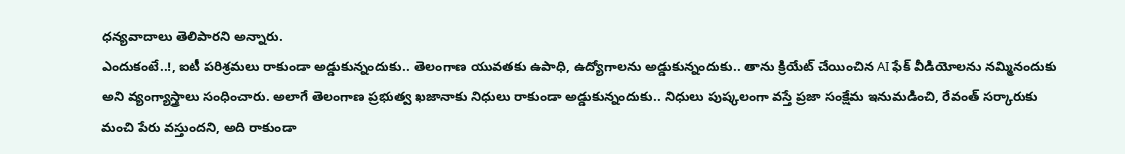ధన్యవాదాలు తెలిపారని అన్నారు.
ఎందుకంటే..!, ఐటీ పరిశ్రమలు రాకుండా అడ్డుకున్నందుకు.. తెలంగాణ యువతకు ఉపాధి, ఉద్యోగాలను అడ్డుకున్నందుకు.. తాను క్రియేట్ చేయించిన AI ఫేక్ వీడియోలను నమ్మినందుకు అని వ్యంగ్యాస్త్రాలు సంధించారు. అలాగే తెలంగాణ ప్రభుత్వ ఖజానాకు నిధులు రాకుండా అడ్డుకున్నందుకు.. నిధులు పుష్కలంగా వస్తే ప్రజా సంక్షేమ ఇనుమడించి, రేవంత్ సర్కారుకు మంచి పేరు వస్తుందని, అది రాకుండా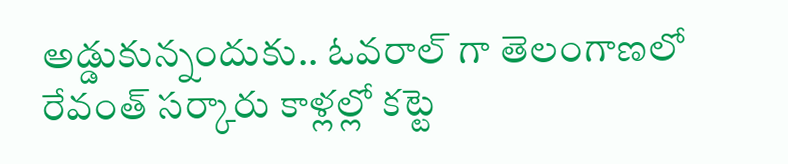అడ్డుకున్నందుకు.. ఓవరాల్ గా తెలంగాణలో రేవంత్ సర్కారు కాళ్లల్లో కట్టె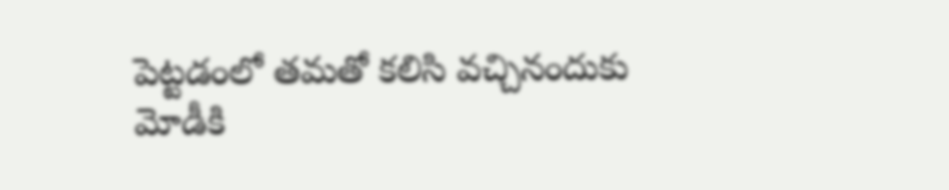పెట్టడంలో తమతో కలిసి వచ్చినందుకు మోడీకి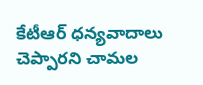కేటీఆర్ ధన్యవాదాలు చెప్పారని చామల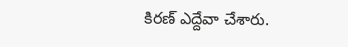కిరణ్ ఎద్దేవా చేశారు.